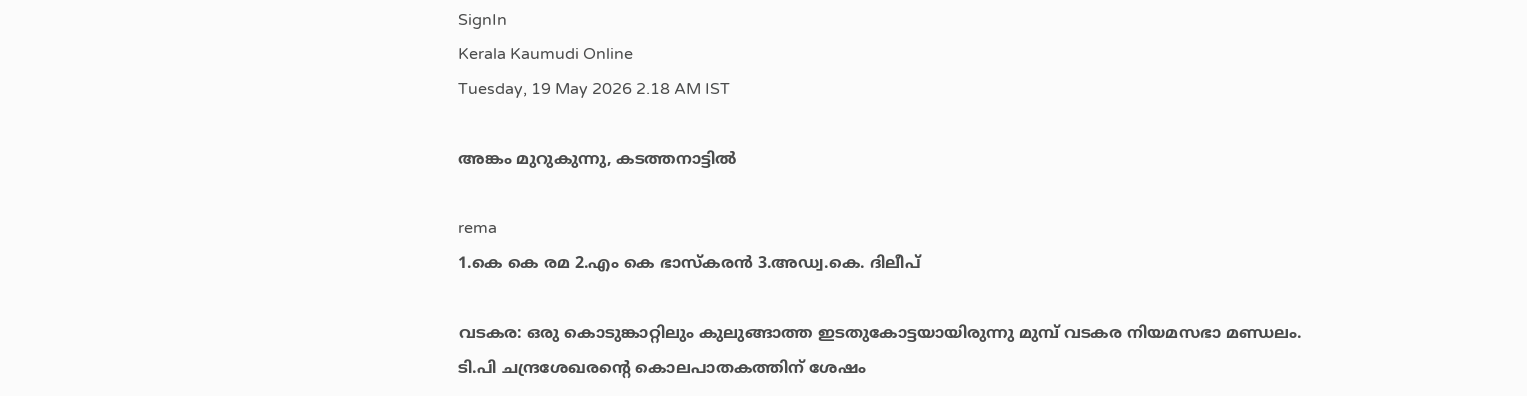SignIn
Kerala Kaumudi Online
Tuesday, 19 May 2026 2.18 AM IST

അങ്കം മുറുകുന്നു, കടത്തനാട്ടിൽ

rema
1.കെ കെ രമ 2.എം കെ ഭാസ്കരൻ 3.അഡ്വ.കെ. ദിലീപ്

വടകര: ഒരു കൊടുങ്കാറ്റിലും കുലുങ്ങാത്ത ഇടതുകോട്ടയായിരുന്നു മുമ്പ് വടകര നിയമസഭാ മണ്ഡലം. ടി.പി ചന്ദ്രശേഖരന്റെ കൊലപാതകത്തിന് ശേഷം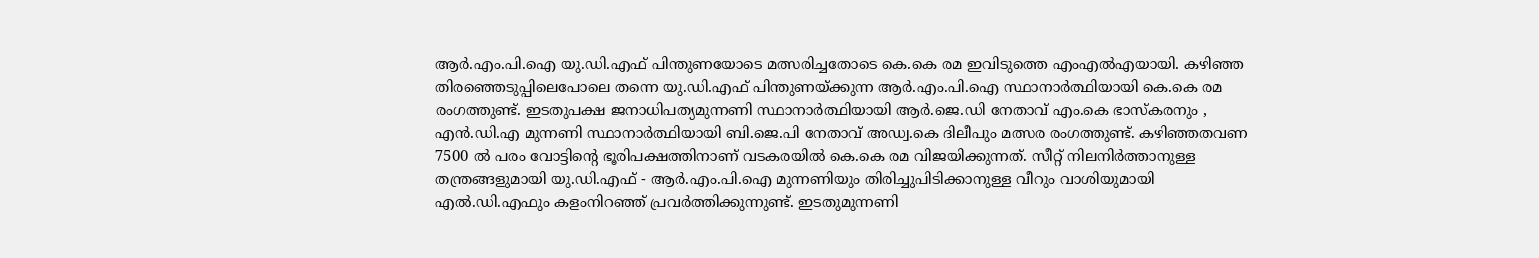ആർ.എം.പി.ഐ യു.ഡി.എഫ് പിന്തുണയോടെ മത്സരിച്ചതോടെ കെ.കെ രമ ഇവിടുത്തെ എംഎൽഎയായി. കഴിഞ്ഞ തിരഞ്ഞെടുപ്പിലെപോലെ തന്നെ യു.ഡി.എഫ് പിന്തുണയ്ക്കുന്ന ആർ.എം.പി.ഐ സ്ഥാനാർത്ഥിയായി കെ.കെ രമ രംഗത്തുണ്ട്. ഇടതുപക്ഷ ജനാധിപത്യമുന്നണി സ്ഥാനാർത്ഥിയായി ആർ.ജെ.ഡി നേതാവ് എം.കെ ഭാസ്കരനും , എൻ.ഡി.എ മുന്നണി സ്ഥാനാർത്ഥിയായി ബി.ജെ.പി നേതാവ് അഡ്വ.കെ ദിലീപും മത്സര രംഗത്തുണ്ട്. കഴിഞ്ഞതവണ 7500 ൽ പരം വോട്ടിന്റെ ഭൂരിപക്ഷത്തിനാണ് വടകരയിൽ കെ.കെ രമ വിജയിക്കുന്നത്. സീറ്റ് നിലനിർത്താനുള്ള തന്ത്രങ്ങളുമായി യു.ഡി.എഫ് - ആർ.എം.പി.ഐ മുന്നണിയും തിരിച്ചുപിടിക്കാനുള്ള വീറും വാശിയുമായി എൽ.ഡി.എഫും കളംനിറഞ്ഞ് പ്രവർത്തിക്കുന്നുണ്ട്. ഇടതുമുന്നണി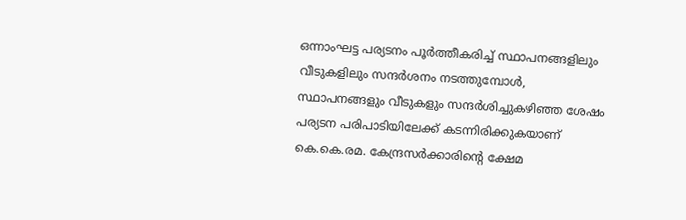ഒന്നാംഘട്ട പര്യടനം പൂർത്തീകരിച്ച് സ്ഥാപനങ്ങളിലും വീടുകളിലും സന്ദർശനം നടത്തുമ്പോൾ, സ്ഥാപനങ്ങളും വീടുകളും സന്ദർശിച്ചുകഴിഞ്ഞ ശേഷം പര്യടന പരിപാടിയിലേക്ക് കടന്നിരിക്കുകയാണ് കെ.കെ.രമ. കേന്ദ്രസർക്കാരിന്റെ ക്ഷേമ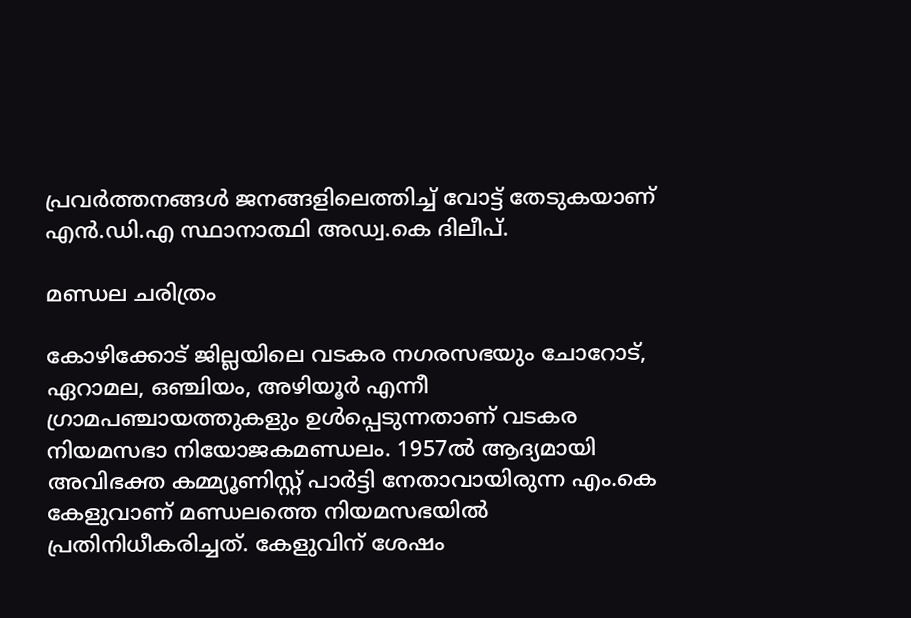പ്രവർത്തനങ്ങൾ ജനങ്ങളിലെത്തിച്ച് വോട്ട് തേടുകയാണ് എൻ.ഡി.എ സ്ഥാനാത്ഥി അഡ്വ.കെ ദിലീപ്.

മണ്ഡല ചരിത്രം

കോഴിക്കോട് ജില്ലയിലെ വടകര നഗരസഭയും ചോറോട്, ഏറാമല, ഒഞ്ചിയം, അഴിയൂർ എന്നീ ഗ്രാമപഞ്ചായത്തുകളും ഉൾപ്പെടുന്നതാണ്‌ വടകര നിയമസഭാ നിയോജകമണ്ഡലം. 1957ൽ ആദ്യമായി അവിഭക്ത കമ്മ്യൂണിസ്റ്റ് പാർട്ടി നേതാവായിരുന്ന എം.കെ കേളുവാണ് മണ്ഡലത്തെ നിയമസഭയിൽ പ്രതിനിധീകരിച്ചത്. കേളുവിന് ശേഷം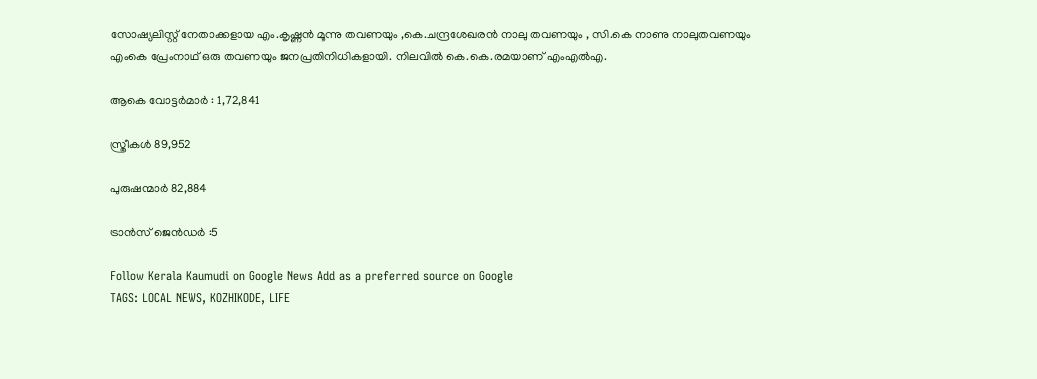സോഷ്യലിസ്റ്റ് നേതാക്കളായ എം.കൃഷ്ണൻ മൂന്നു തവണയും ,കെ.ചന്ദ്രശേഖരൻ നാലു തവണയും , സി.കെ നാണു നാലുതവണയും എംകെ പ്രേംനാഥ് ഒരു തവണയും ജനപ്രതിനിധികളായി. നിലവിൽ കെ.കെ.രമയാണ് എംഎൽഎ.

ആകെ വോട്ടർമാർ : 1,72,841

സ്ത്രീകൾ 89,952

പുരുഷന്മാർ 82,884

ട്രാൻസ് ജെൻഡർ :5

Follow Kerala Kaumudi on Google News Add as a preferred source on Google
TAGS: LOCAL NEWS, KOZHIKODE, LIFE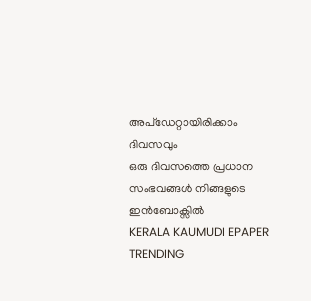അപ്ഡേറ്റായിരിക്കാം ദിവസവും
ഒരു ദിവസത്തെ പ്രധാന സംഭവങ്ങൾ നിങ്ങളുടെ ഇൻബോക്സിൽ
KERALA KAUMUDI EPAPER
TRENDING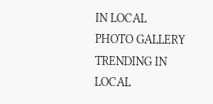IN LOCAL
PHOTO GALLERY
TRENDING IN LOCAL